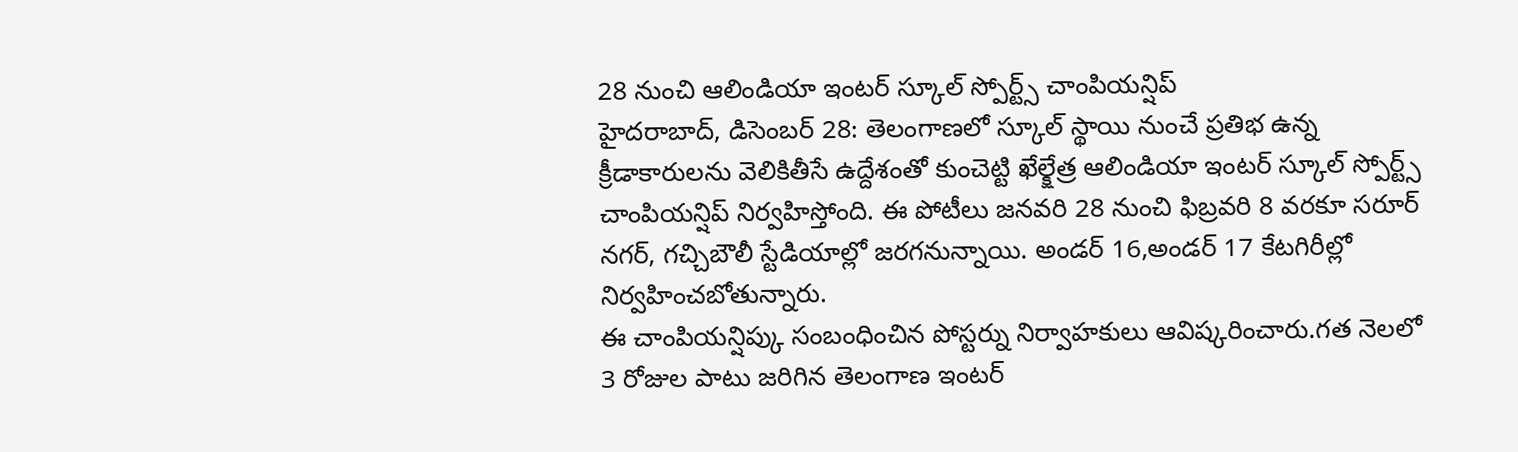28 నుంచి ఆలిండియా ఇంటర్ స్కూల్ స్పోర్ట్స్ చాంపియన్షిప్
హైదరాబాద్, డిసెంబర్ 28: తెలంగాణలో స్కూల్ స్థాయి నుంచే ప్రతిభ ఉన్న క్రీడాకారులను వెలికితీసే ఉద్దేశంతో కుంచెట్టి ఖేల్క్షేత్ర ఆలిండియా ఇంటర్ స్కూల్ స్పోర్ట్స్ చాంపియన్షిప్ నిర్వహిస్తోంది. ఈ పోటీలు జనవరి 28 నుంచి ఫిబ్రవరి 8 వరకూ సరూర్ నగర్, గచ్చిబౌలీ స్టేడియాల్లో జరగనున్నాయి. అండర్ 16,అండర్ 17 కేటగిరీల్లో నిర్వహించబోతున్నారు.
ఈ చాంపియన్షిప్కు సంబంధించిన పోస్టర్ను నిర్వాహకులు ఆవిష్కరించారు.గత నెలలో 3 రోజుల పాటు జరిగిన తెలంగాణ ఇంటర్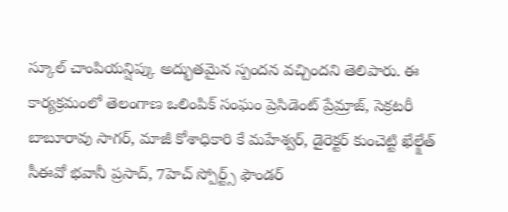స్కూల్ చాంపియన్షిప్కు అద్భుతమైన స్పందన వచ్చిందని తెలిపారు. ఈ కార్యక్రమంలో తెలంగాణ ఒలింపిక్ సంఘం ప్రెసిడెంట్ ప్రేమ్రాజ్, సెక్రటరీ బాబూరావు సాగర్, మాజీ కోశాధికారి కే మహేశ్వర్, డైరెక్టర్ కుంచెట్టి ఖేల్క్షేత్ సీఈవో భవానీ ప్రసాద్, 7హెచ్ స్పోర్ట్స్ ఫౌండర్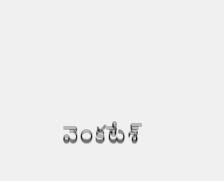వెంకటేశ్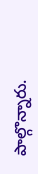పాల్గొన్నారు.